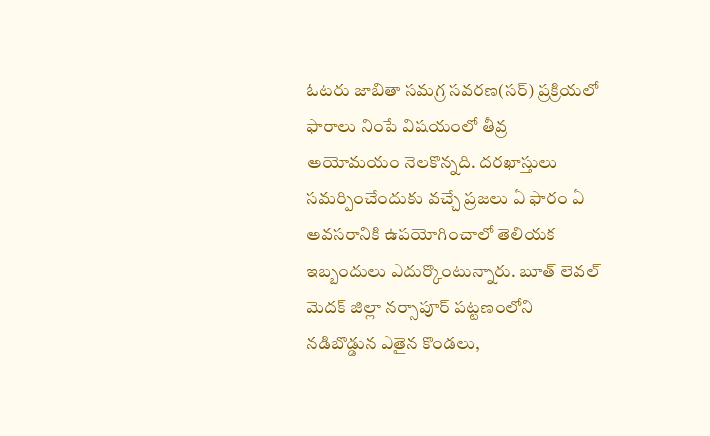ఓటరు జాబితా సమగ్ర సవరణ(సర్) ప్రక్రియలో ఫారాలు నింపే విషయంలో తీవ్ర అయోమయం నెలకొన్నది. దరఖాస్తులు సమర్పించేందుకు వచ్చే ప్రజలు ఏ ఫారం ఏ అవసరానికి ఉపయోగించాలో తెలియక ఇబ్బందులు ఎదుర్కొంటున్నారు. బూత్ లెవల్
మెదక్ జిల్లా నర్సాపూర్ పట్టణంలోని నడిబొడ్డున ఎతైన కొండలు,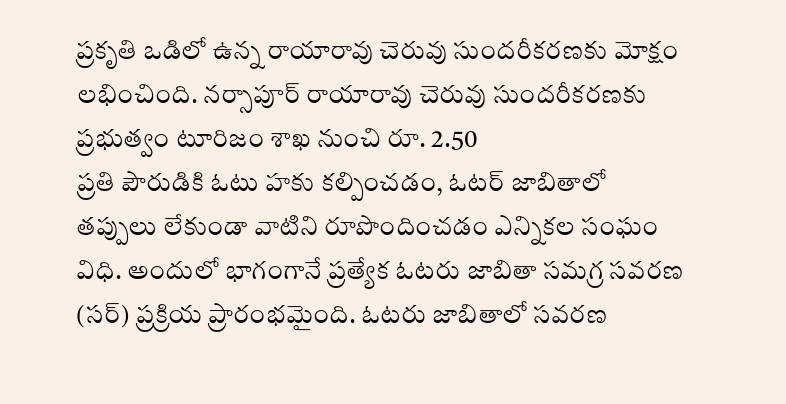ప్రకృతి ఒడిలో ఉన్న రాయారావు చెరువు సుందరీకరణకు మోక్షం లభించింది. నర్సాపూర్ రాయారావు చెరువు సుందరీకరణకు ప్రభుత్వం టూరిజం శాఖ నుంచి రూ. 2.50
ప్రతి పౌరుడికి ఓటు హకు కల్పించడం, ఓటర్ జాబితాలో తప్పులు లేకుండా వాటిని రూపొందించడం ఎన్నికల సంఘం విధి. అందులో భాగంగానే ప్రత్యేక ఓటరు జాబితా సమగ్ర సవరణ (సర్) ప్రక్రియ ప్రారంభమైంది. ఓటరు జాబితాలో సవరణ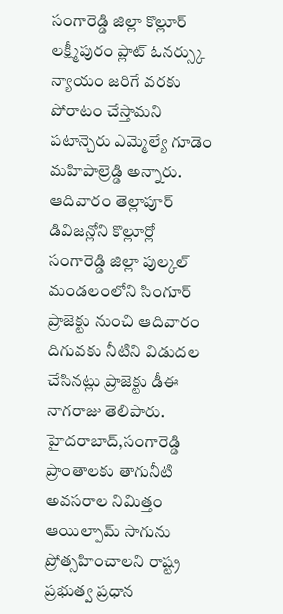సంగారెడ్డి జిల్లా కొల్లూర్ లక్ష్మీపురం ప్లాట్ ఓనర్స్కు న్యాయం జరిగే వరకు పోరాటం చేస్తామని పటాన్చెరు ఎమ్మెల్యే గూడెం మహిపాల్రెడ్డి అన్నారు. ఆదివారం తెల్లాపూర్ డివిజన్లోని కొల్లూర్లో
సంగారెడ్డి జిల్లా పుల్కల్ మండలంలోని సింగూర్ ప్రాజెక్టు నుంచి ఆదివారం దిగువకు నీటిని విడుదల చేసినట్లు ప్రాజెక్టు డీఈ నాగరాజు తెలిపారు. హైదరాబాద్,సంగారెడ్డి ప్రాంతాలకు తాగునీటి అవసరాల నిమిత్తం
ఆయిల్పామ్ సాగును ప్రోత్సహించాలని రాష్ట్ర ప్రభుత్వ ప్రధాన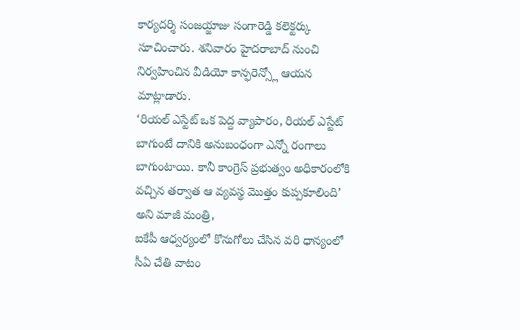కార్యదర్శి సంజయ్జాజు సంగారెడ్డి కలెక్టర్కు సూచించారు. శనివారం హైదరాబాద్ నుంచి నిర్వహించిన వీడియో కాన్ఫరెన్స్లో ఆయన మాట్లాడారు.
‘రియల్ ఎస్టేట్ ఒక పెద్ద వ్యాపారం, రియల్ ఎస్టేట్ బాగుంటే దానికి అనుబంధంగా ఎన్నో రంగాలు బాగుంటాయి. కానీ కాంగ్రెస్ ప్రభుత్వం అధికారంలోకి వచ్చిన తర్వాత ఆ వ్యవస్థ మొత్తం కుప్పకూలింది’ అని మాజీ మంత్రి,
ఐకేపీ ఆధ్వర్యంలో కొనుగోలు చేసిన వరి ధాన్యంలో సీఏ చేతి వాటం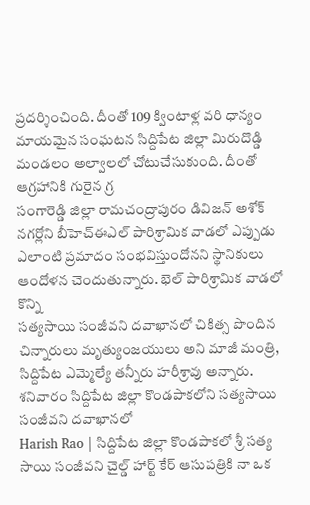ప్రదర్శించింది. దీంతో 109 క్వింటాళ్ల వరి ధాన్యం మాయమైన సంఘటన సిద్దిపేట జిల్లా మిరుదొడ్డి మండలం అల్వాలలో చోటుచేసుకుంది. దీంతో ఆగ్రహానికి గురైన గ్ర
సంగారెడ్డి జిల్లా రామచంద్రాపురం డివిజన్ అశోక్ నగర్లోని బీహెచ్ఈఎల్ పారిశ్రామిక వాడలో ఎప్పుడు ఎలాంటి ప్రమాదం సంభవిస్తుందోనని స్థానికులు ఆందోళన చెందుతున్నారు. భెల్ పారిశ్రామిక వాడలో కొన్ని
సత్యసాయి సంజీవని దవాఖానలో చికిత్స పొందిన చిన్నారులు మృత్యుంజయులు అని మాజీ మంత్రి, సిద్దిపేట ఎమ్మెల్యే తన్నీరు హరీశ్రావు అన్నారు. శనివారం సిద్దిపేట జిల్లా కొండపాకలోని సత్యసాయి సంజీవని దవాఖానలో
Harish Rao | సిద్దిపేట జిల్లా కొండపాకలో శ్రీ సత్య సాయి సంజీవని చైల్డ్ హార్ట్ కేర్ ఆసుపత్రికి నా ఒక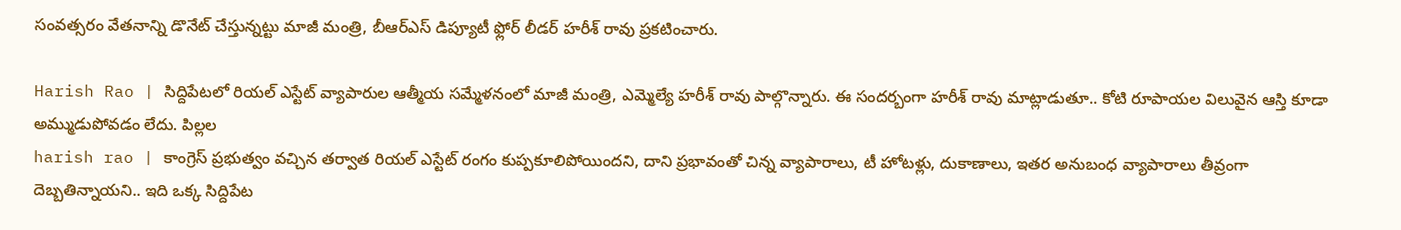సంవత్సరం వేతనాన్ని డొనేట్ చేస్తున్నట్టు మాజీ మంత్రి, బీఆర్ఎస్ డిప్యూటీ ఫ్లోర్ లీడర్ హరీశ్ రావు ప్రకటించారు.

Harish Rao | సిద్దిపేటలో రియల్ ఎస్టేట్ వ్యాపారుల ఆత్మీయ సమ్మేళనంలో మాజీ మంత్రి, ఎమ్మెల్యే హరీశ్ రావు పాల్గొన్నారు. ఈ సందర్బంగా హరీశ్ రావు మాట్లాడుతూ.. కోటి రూపాయల విలువైన ఆస్తి కూడా అమ్ముడుపోవడం లేదు. పిల్లల
harish rao | కాంగ్రెస్ ప్రభుత్వం వచ్చిన తర్వాత రియల్ ఎస్టేట్ రంగం కుప్పకూలిపోయిందని, దాని ప్రభావంతో చిన్న వ్యాపారాలు, టీ హోటళ్లు, దుకాణాలు, ఇతర అనుబంధ వ్యాపారాలు తీవ్రంగా దెబ్బతిన్నాయని.. ఇది ఒక్క సిద్దిపేట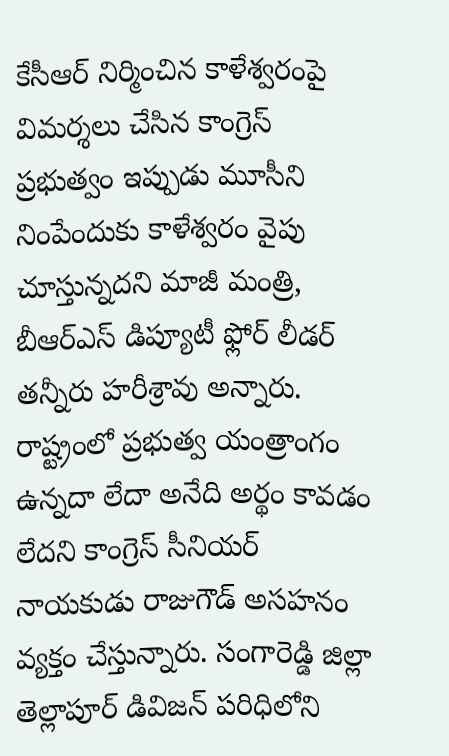కేసీఆర్ నిర్మించిన కాళేశ్వరంపై విమర్శలు చేసిన కాంగ్రెస్ ప్రభుత్వం ఇప్పుడు మూసీని నింపేందుకు కాళేశ్వరం వైపు చూస్తున్నదని మాజీ మంత్రి, బీఆర్ఎస్ డిప్యూటీ ఫ్లోర్ లీడర్ తన్నీరు హరీశ్రావు అన్నారు.
రాష్ట్రంలో ప్రభుత్వ యంత్రాంగం ఉన్నదా లేదా అనేది అర్థం కావడం లేదని కాంగ్రెస్ సీనియర్ నాయకుడు రాజుగౌడ్ అసహనం వ్యక్తం చేస్తున్నారు. సంగారెడ్డి జిల్లా తెల్లాపూర్ డివిజన్ పరిధిలోని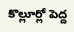కొల్లూర్లో పెద్ద